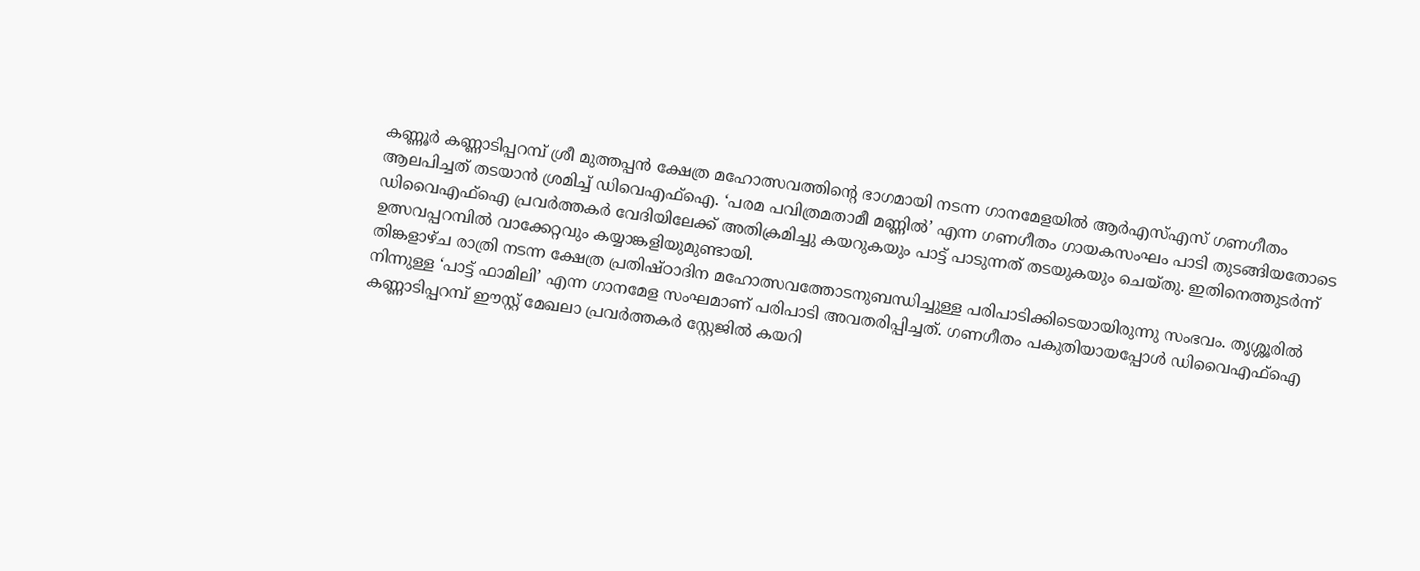കണ്ണൂർ കണ്ണാടിപ്പറമ്പ് ശ്രീ മുത്തപ്പൻ ക്ഷേത്ര മഹോത്സവത്തിന്റെ ഭാഗമായി നടന്ന ഗാനമേളയിൽ ആർഎസ്എസ് ഗണഗീതം ആലപിച്ചത് തടയാൻ ശ്രമിച്ച് ഡിവെഎഫ്ഐ. ‘പരമ പവിത്രമതാമീ മണ്ണിൽ’ എന്ന ഗണഗീതം ഗായകസംഘം പാടി തുടങ്ങിയതോടെ ഡിവൈഎഫ്ഐ പ്രവർത്തകർ വേദിയിലേക്ക് അതിക്രമിച്ചു കയറുകയും പാട്ട് പാടുന്നത് തടയുകയും ചെയ്തു. ഇതിനെത്തുടർന്ന് ഉത്സവപ്പറമ്പിൽ വാക്കേറ്റവും കയ്യാങ്കളിയുമുണ്ടായി.
തിങ്കളാഴ്ച രാത്രി നടന്ന ക്ഷേത്ര പ്രതിഷ്ഠാദിന മഹോത്സവത്തോടനുബന്ധിച്ചുള്ള പരിപാടിക്കിടെയായിരുന്നു സംഭവം. തൃശ്ശൂരിൽ നിന്നുള്ള ‘പാട്ട് ഫാമിലി’ എന്ന ഗാനമേള സംഘമാണ് പരിപാടി അവതരിപ്പിച്ചത്. ഗണഗീതം പകുതിയായപ്പോൾ ഡിവൈഎഫ്ഐ കണ്ണാടിപ്പറമ്പ് ഈസ്റ്റ് മേഖലാ പ്രവർത്തകർ സ്റ്റേജിൽ കയറി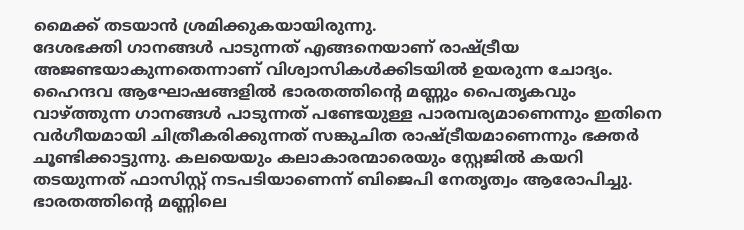മൈക്ക് തടയാൻ ശ്രമിക്കുകയായിരുന്നു.
ദേശഭക്തി ഗാനങ്ങൾ പാടുന്നത് എങ്ങനെയാണ് രാഷ്ട്രീയ അജണ്ടയാകുന്നതെന്നാണ് വിശ്വാസികൾക്കിടയിൽ ഉയരുന്ന ചോദ്യം. ഹൈന്ദവ ആഘോഷങ്ങളിൽ ഭാരതത്തിന്റെ മണ്ണും പൈതൃകവും വാഴ്ത്തുന്ന ഗാനങ്ങൾ പാടുന്നത് പണ്ടേയുള്ള പാരമ്പര്യമാണെന്നും ഇതിനെ വർഗീയമായി ചിത്രീകരിക്കുന്നത് സങ്കുചിത രാഷ്ട്രീയമാണെന്നും ഭക്തർ ചൂണ്ടിക്കാട്ടുന്നു. കലയെയും കലാകാരന്മാരെയും സ്റ്റേജിൽ കയറി തടയുന്നത് ഫാസിസ്റ്റ് നടപടിയാണെന്ന് ബിജെപി നേതൃത്വം ആരോപിച്ചു. ഭാരതത്തിന്റെ മണ്ണിലെ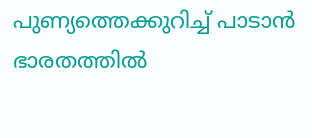പുണ്യത്തെക്കുറിച്ച് പാടാൻ ഭാരതത്തിൽ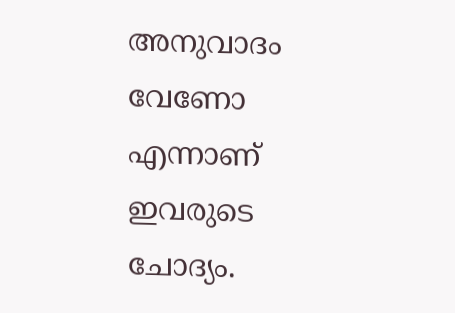അനുവാദം വേണോ എന്നാണ് ഇവരുടെ ചോദ്യം.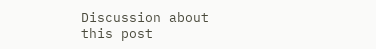Discussion about this post